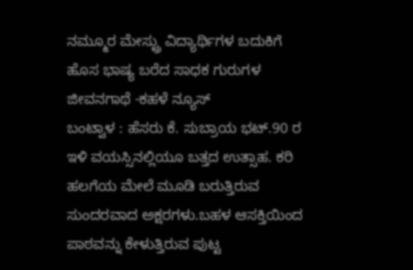ನಮ್ಮೂರ ಮೇಸ್ಟ್ರು ವಿದ್ಯಾರ್ಥಿಗಳ ಬದುಕಿಗೆ ಹೊಸ ಭಾಷ್ಯ ಬರೆದ ಸಾಧಕ ಗುರುಗಳ ಜೀವನಗಾಥೆ -ಕಹಳೆ ನ್ಯೂಸ್
ಬಂಟ್ವಾಳ : ಹೆಸರು ಕೆ. ಸುಬ್ರಾಯ ಭಟ್.90 ರ ಇಳಿ ವಯಸ್ಸಿನಲ್ಲಿಯೂ ಬತ್ತದ ಉತ್ಸಾಹ. ಕರಿ ಹಲಗೆಯ ಮೇಲೆ ಮೂಡಿ ಬರುತ್ತಿರುವ ಸುಂದರವಾದ ಅಕ್ಷರಗಳು.ಬಹಳ ಆಸಕ್ತಿಯಿಂದ ಪಾಠವನ್ನು ಕೇಳುತ್ತಿರುವ ಪುಟ್ಟ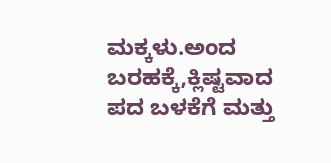ಮಕ್ಕಳು.ಅಂದ ಬರಹಕ್ಕೆ,ಕ್ಲಿಷ್ಟವಾದ ಪದ ಬಳಕೆಗೆ ಮತ್ತು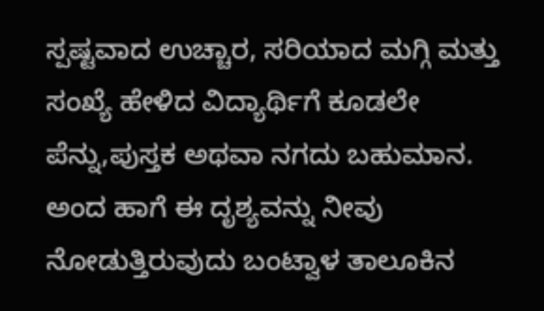ಸ್ಪಷ್ಟವಾದ ಉಚ್ಚಾರ, ಸರಿಯಾದ ಮಗ್ಗಿ ಮತ್ತು ಸಂಖ್ಯೆ ಹೇಳಿದ ವಿದ್ಯಾರ್ಥಿಗೆ ಕೂಡಲೇ ಪೆನ್ನು,ಪುಸ್ತಕ ಅಥವಾ ನಗದು ಬಹುಮಾನ. ಅಂದ ಹಾಗೆ ಈ ದೃಶ್ಯವನ್ನು ನೀವು ನೋಡುತ್ತಿರುವುದು ಬಂಟ್ವಾಳ ತಾಲೂಕಿನ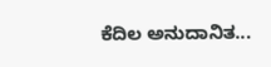ಕೆದಿಲ ಅನುದಾನಿತ...